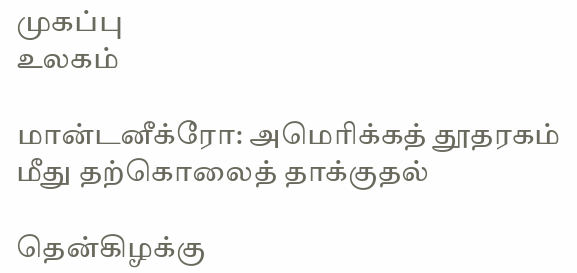முகப்பு
உலகம்

மான்டனீக்ரோ: அமெரிக்கத் தூதரகம் மீது தற்கொலைத் தாக்குதல்

தென்கிழக்கு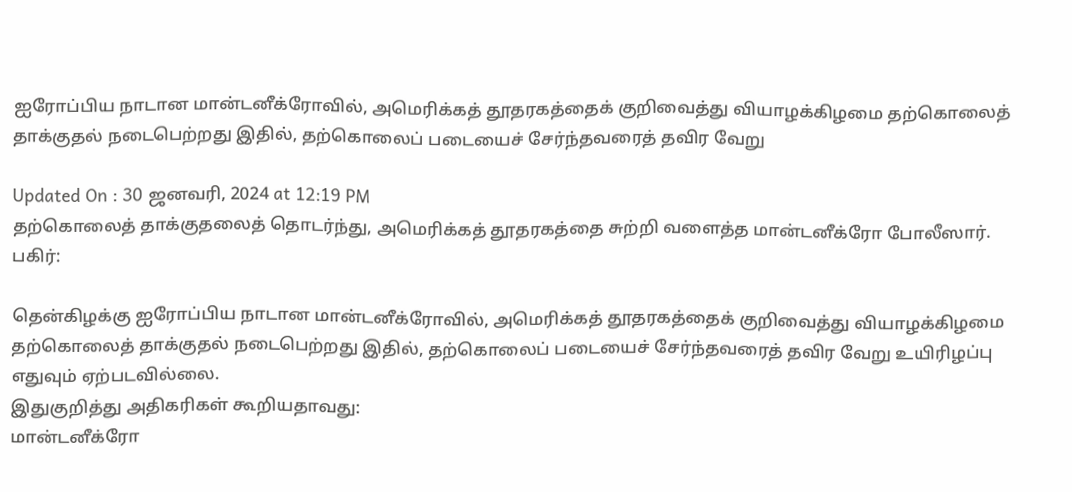ஐரோப்பிய நாடான மான்டனீக்ரோவில், அமெரிக்கத் தூதரகத்தைக் குறிவைத்து வியாழக்கிழமை தற்கொலைத் தாக்குதல் நடைபெற்றது இதில், தற்கொலைப் படையைச் சேர்ந்தவரைத் தவிர வேறு

Updated On : 30 ஜனவரி, 2024 at 12:19 PM
தற்கொலைத் தாக்குதலைத் தொடர்ந்து, அமெரிக்கத் தூதரகத்தை சுற்றி வளைத்த மான்டனீக்ரோ போலீஸார்.
பகிர்:

தென்கிழக்கு ஐரோப்பிய நாடான மான்டனீக்ரோவில், அமெரிக்கத் தூதரகத்தைக் குறிவைத்து வியாழக்கிழமை தற்கொலைத் தாக்குதல் நடைபெற்றது இதில், தற்கொலைப் படையைச் சேர்ந்தவரைத் தவிர வேறு உயிரிழப்பு எதுவும் ஏற்படவில்லை.
இதுகுறித்து அதிகரிகள் கூறியதாவது:
மான்டனீக்ரோ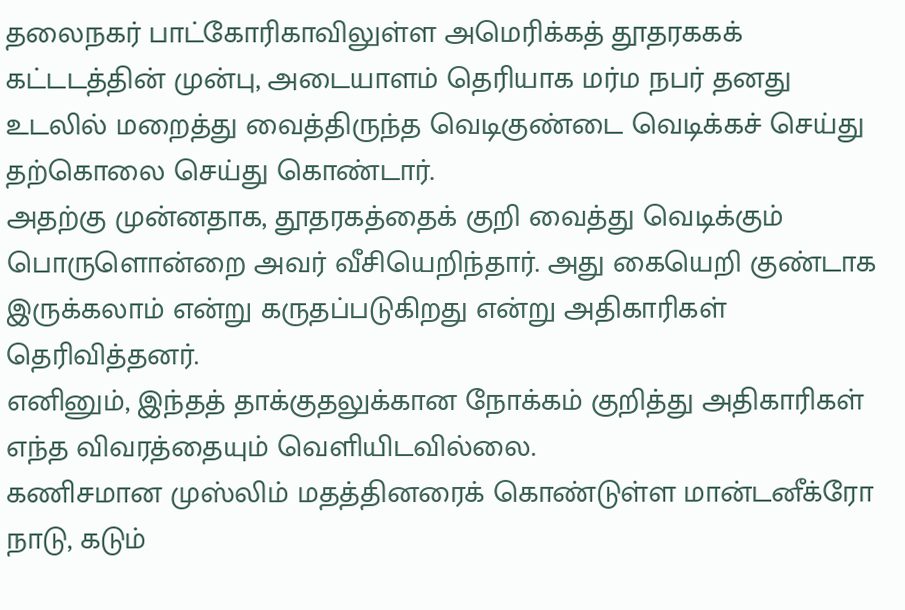தலைநகர் பாட்கோரிகாவிலுள்ள அமெரிக்கத் தூதரககக் கட்டடத்தின் முன்பு, அடையாளம் தெரியாக மர்ம நபர் தனது உடலில் மறைத்து வைத்திருந்த வெடிகுண்டை வெடிக்கச் செய்து தற்கொலை செய்து கொண்டார்.
அதற்கு முன்னதாக, தூதரகத்தைக் குறி வைத்து வெடிக்கும் பொருளொன்றை அவர் வீசியெறிந்தார். அது கையெறி குண்டாக இருக்கலாம் என்று கருதப்படுகிறது என்று அதிகாரிகள் தெரிவித்தனர்.
எனினும், இந்தத் தாக்குதலுக்கான நோக்கம் குறித்து அதிகாரிகள் எந்த விவரத்தையும் வெளியிடவில்லை.
கணிசமான முஸ்லிம் மதத்தினரைக் கொண்டுள்ள மான்டனீக்ரோ நாடு, கடும்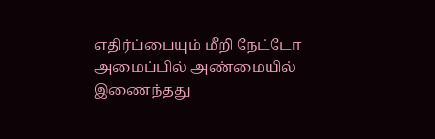எதிர்ப்பையும் மீறி நேட்டோ அமைப்பில் அண்மையில் இணைந்தது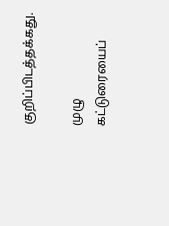குறிப்பிடத்தக்கது.

முழு கட்டுரையைப்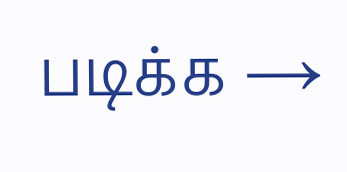படிக்க →